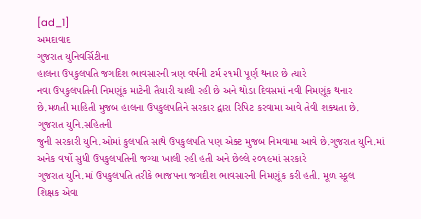[ad_1]
અમદાવાદ
ગુજરાત યુનિવર્સિટીના
હાલના ઉપકુલપતિ જગદિશ ભાવસારની ત્રણ વર્ષની ટર્મ ૨૧મી પૂર્ણ થનાર છે ત્યારે
નવા ઉપકુલપતિની નિમણૂંક માટેની તૈયારી ચાલી રહી છે અને થોડા દિવસમાં નવી નિમણૂંક થનાર
છે.મળતી માહિતી મુજબ હાલના ઉપકુલપતિને સરકાર દ્વારા રિપિટ કરવામા આવે તેવી શક્યતા છે.
ગુજરાત યુનિ.સહિતની
જુની સરકારી યુનિ.ઓમાં કુલપતિ સાથે ઉપકુલપતિ પણ એક્ટ મુજબ નિમવામા આવે છે.ગુજરાત યુનિ.માં
અનેક વર્ષો સુધી ઉપકુલપતિની જગ્યા ખાલી રહી હતી અને છેલ્લે ૨૦૧૯માં સરકારે
ગુજરાત યુનિ.માં ઉપકુલપતિ તરીકે ભાજપના જગદીશ ભાવસારની નિમણૂંક કરી હતી. મૂળ સ્કૂલ
શિક્ષક એવા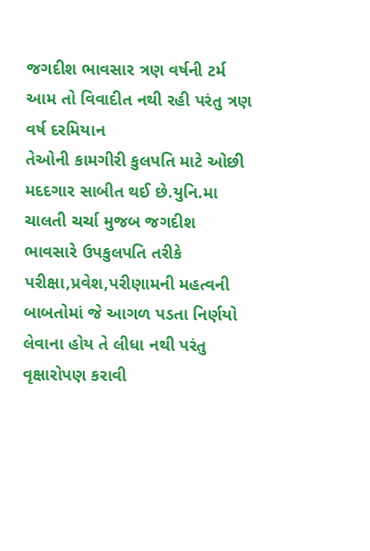જગદીશ ભાવસાર ત્રણ વર્ષની ટર્મ આમ તો વિવાદીત નથી રહી પરંતુ ત્રણ વર્ષ દરમિયાન
તેઓની કામગીરી કુલપતિ માટે ઓછી મદદગાર સાબીત થઈ છે.યુનિ.મા ચાલતી ચર્ચા મુજબ જગદીશ
ભાવસારે ઉપકુલપતિ તરીકે પરીક્ષા,પ્રવેશ,પરીણામની મહત્વની
બાબતોમાં જે આગળ પડતા નિર્ણયો લેવાના હોય તે લીધા નથી પરંતુ વૃક્ષારોપણ કરાવી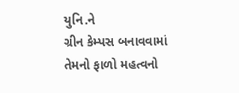યુનિ.ને
ગ્રીન કેમ્પસ બનાવવામાં તેમનો ફાળો મહત્વનો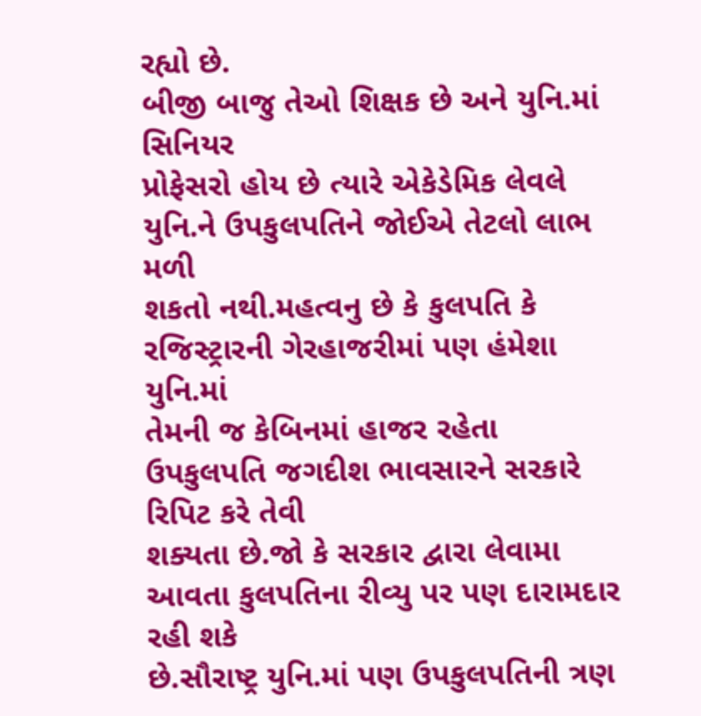રહ્યો છે.
બીજી બાજુ તેઓ શિક્ષક છે અને યુનિ.માં સિનિયર
પ્રોફેસરો હોય છે ત્યારે એકેડેમિક લેવલે યુનિ.ને ઉપકુલપતિને જોઈએ તેટલો લાભ મળી
શકતો નથી.મહત્વનુ છે કે કુલપતિ કે રજિસ્ટ્રારની ગેરહાજરીમાં પણ હંમેશા યુનિ.માં
તેમની જ કેબિનમાં હાજર રહેતા ઉપકુલપતિ જગદીશ ભાવસારને સરકારે રિપિટ કરે તેવી
શક્યતા છે.જો કે સરકાર દ્વારા લેવામા આવતા કુલપતિના રીવ્યુ પર પણ દારામદાર રહી શકે
છે.સૌરાષ્ટ્ર યુનિ.માં પણ ઉપકુલપતિની ત્રણ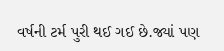વર્ષની ટર્મ પુરી થઈ ગઈ છે.જ્યાં પણ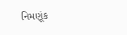નિમણૂંક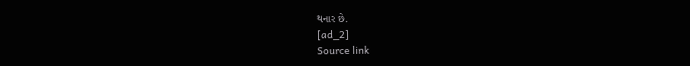થનાર છે.
[ad_2]
Source link